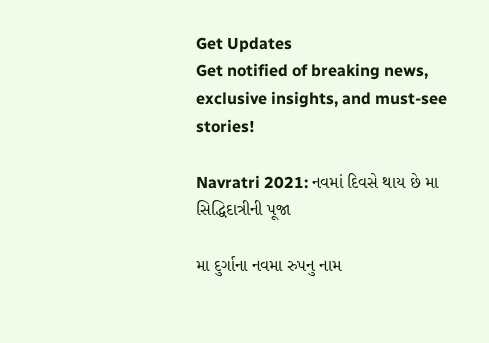Get Updates
Get notified of breaking news, exclusive insights, and must-see stories!

Navratri 2021: નવમાં દિવસે થાય છે મા સિદ્ધિદાત્રીની પૂજા

મા દુર્ગાના નવમા રુપનુ નામ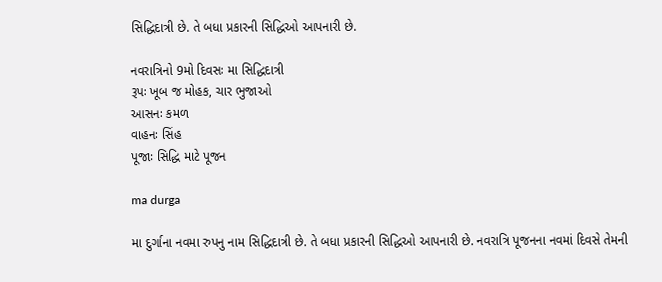સિદ્ધિદાત્રી છે. તે બધા પ્રકારની સિદ્ધિઓ આપનારી છે.

નવરાત્રિનો 9મો દિવસઃ મા સિદ્ધિદાત્રી
રૂપઃ ખૂબ જ મોહક, ચાર ભુજાઓ
આસનઃ કમળ
વાહનઃ સિંહ
પૂજાઃ સિદ્ધિ માટે પૂજન

ma durga

મા દુર્ગાના નવમા રુપનુ નામ સિદ્ધિદાત્રી છે. તે બધા પ્રકારની સિદ્ધિઓ આપનારી છે. નવરાત્રિ પૂજનના નવમાં દિવસે તેમની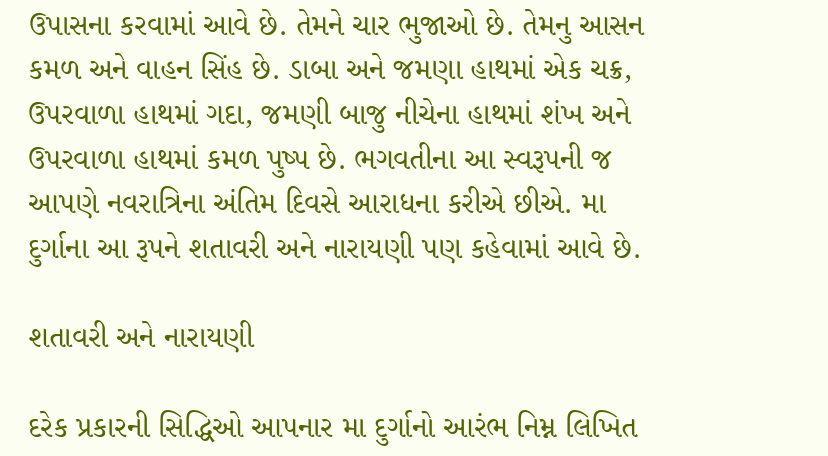ઉપાસના કરવામાં આવે છે. તેમને ચાર ભુજાઓ છે. તેમનુ આસન કમળ અને વાહન સિંહ છે. ડાબા અને જમણા હાથમાં એક ચક્ર, ઉપરવાળા હાથમાં ગદા, જમણી બાજુ નીચેના હાથમાં શંખ અને ઉપરવાળા હાથમાં કમળ પુષ્પ છે. ભગવતીના આ સ્વરૂપની જ આપણે નવરાત્રિના અંતિમ દિવસે આરાધના કરીએ છીએ. મા દુર્ગાના આ રૂપને શતાવરી અને નારાયણી પણ કહેવામાં આવે છે.

શતાવરી અને નારાયણી

દરેક પ્રકારની સિદ્ધિઓ આપનાર મા દુર્ગાનો આરંભ નિમ્ન લિખિત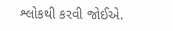શ્લોકથી કરવી જોઈએ.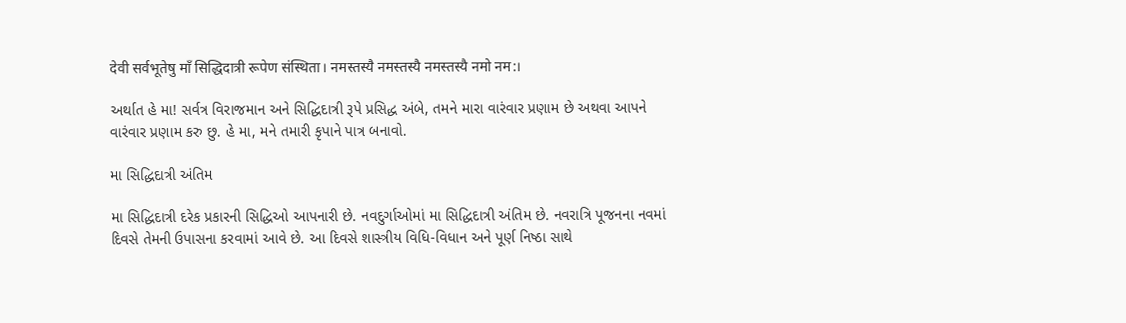देवी सर्वभू‍तेषु माँ सिद्धिदात्री रूपेण संस्थिता। नमस्तस्यै नमस्तस्यै नमस्तस्यै नमो नम:।

અર્થાત હે મા! સર્વત્ર વિરાજમાન અને સિદ્ધિદાત્રી રૂપે પ્રસિદ્ધ અંબે, તમને મારા વારંવાર પ્રણામ છે અથવા આપને વારંવાર પ્રણામ કરુ છુ. હે મા, મને તમારી કૃપાને પાત્ર બનાવો.

મા સિદ્ધિદાત્રી અંતિમ

મા સિદ્ધિદાત્રી દરેક પ્રકારની સિદ્ધિઓ આપનારી છે. નવદુર્ગાઓમાં મા સિદ્ધિદાત્રી અંતિમ છે. નવરાત્રિ પૂજનના નવમાં દિવસે તેમની ઉપાસના કરવામાં આવે છે. આ દિવસે શાસ્ત્રીય વિધિ-વિધાન અને પૂર્ણ નિષ્ઠા સાથે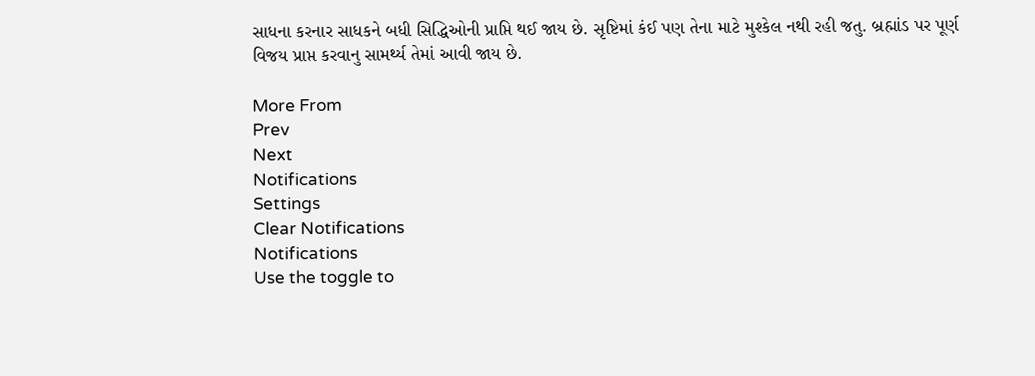સાધના કરનાર સાધકને બધી સિદ્ધિઓની પ્રાપ્તિ થઈ જાય છે. સૃષ્ટિમાં કંઈ પણ તેના માટે મુશ્કેલ નથી રહી જતુ. બ્રહ્માંડ પર પૂર્ણ વિજય પ્રાપ્ત કરવાનુ સામર્થ્ય તેમાં આવી જાય છે.

More From
Prev
Next
Notifications
Settings
Clear Notifications
Notifications
Use the toggle to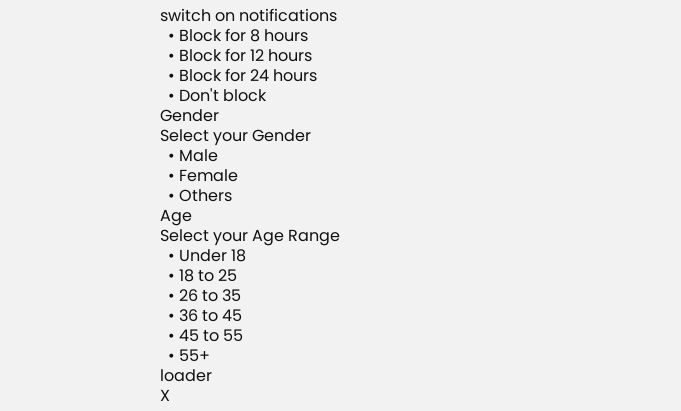switch on notifications
  • Block for 8 hours
  • Block for 12 hours
  • Block for 24 hours
  • Don't block
Gender
Select your Gender
  • Male
  • Female
  • Others
Age
Select your Age Range
  • Under 18
  • 18 to 25
  • 26 to 35
  • 36 to 45
  • 45 to 55
  • 55+
loader
X